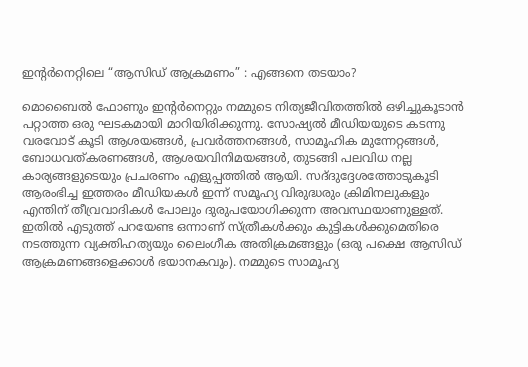ഇന്‍റര്‍നെറ്റിലെ “ആസിഡ് ആക്രമണം” : എങ്ങനെ തടയാം?

മൊബൈല്‍ ഫോണും ഇന്‍റര്‍നെറ്റും നമ്മുടെ നിത്യജീവിതത്തില്‍ ഒഴിച്ചുകൂടാന്‍ പറ്റാത്ത ഒരു ഘടകമായി മാറിയിരിക്കുന്നു. സോഷ്യല്‍ മീഡിയയുടെ കടന്നു വരവോട് കൂടി ആശയങ്ങള്‍, പ്രവര്‍ത്തനങ്ങള്‍, സാമൂഹിക മുന്നേറ്റങ്ങള്‍, ബോധവത്കരണങ്ങള്‍, ആശയവിനിമയങ്ങള്‍, തുടങ്ങി പലവിധ നല്ല കാര്യങ്ങളുടെയും പ്രചരണം എളുപ്പത്തില്‍ ആയി. സദ്‌ദുദ്ദേശത്തോടുകൂടി ആരംഭിച്ച ഇത്തരം മീഡിയകള്‍ ഇന്ന് സമൂഹ്യ വിരുദ്ധരും ക്രിമിനലുകളും എന്തിന്‌ തീവ്രവാദികള്‍ പോലും ദുരുപയോഗിക്കുന്ന അവസ്ഥയാണുള്ളത്. ഇതില്‍ എടുത്ത് പറയേണ്ട ഒന്നാണ് സ്ത്രീകള്‍ക്കും കുട്ടികള്‍ക്കുമെതിരെ നടത്തുന്ന വ്യക്തിഹത്യയും ലൈംഗീക അതിക്രമങ്ങളും (ഒരു പക്ഷെ ആസിഡ് ആക്രമണങ്ങളെക്കാള്‍ ഭയാനകവും). നമ്മുടെ സാമൂഹ്യ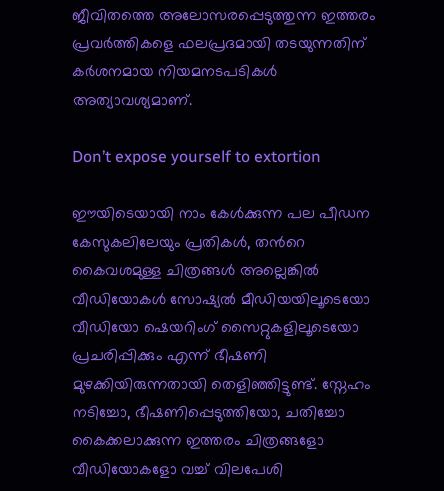ജീവിതത്തെ അലോസരപ്പെടുത്തുന്ന ഇത്തരം പ്രവര്‍ത്തികളെ ഫലപ്രദമായി തടയുന്നതിന് കര്‍ശനമായ നിയമനടപടികള്‍ അത്യാവശ്യമാണ്.

Don’t expose yourself to extortion

ഈയിടെയായി നാം കേള്‍ക്കുന്ന പല പീഡന കേസുകലിലേയും പ്രതികള്‍, തന്‍റെ കൈവശമുള്ള ചിത്രങ്ങള്‍ അല്ലെങ്കില്‍ വീഡിയോകള്‍ സോഷ്യല്‍ മീഡിയയിലൂടെയോ വീഡിയോ ഷെയറിംഗ് സൈറ്റുകളിലൂടെയോ പ്രചരിപ്പിക്കും എന്ന് ഭീഷണി  മുഴക്കിയിരുന്നതായി തെളിഞ്ഞിട്ടുണ്ട്. സ്നേഹം നടിച്ചോ, ഭീഷണിപ്പെടുത്തിയോ, ചതിച്ചോ കൈക്കലാക്കുന്ന ഇത്തരം ചിത്രങ്ങളോ വീഡിയോകളോ വച്ച് വിലപേശി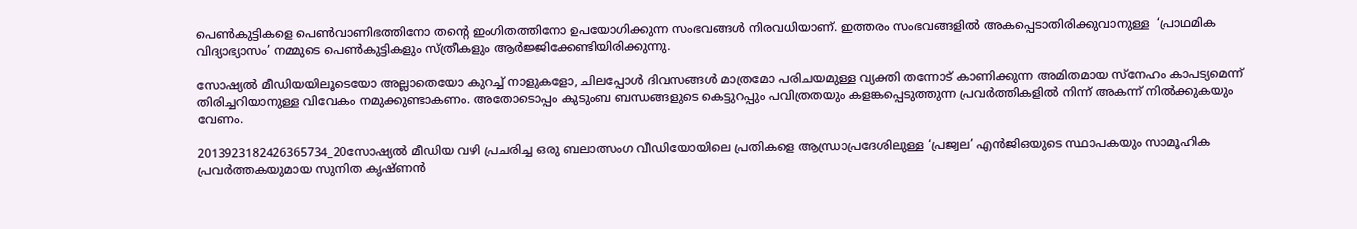പെണ്‍കുട്ടികളെ പെണ്‍വാണിഭത്തിനോ തന്‍റെ ഇംഗിതത്തിനോ ഉപയോഗിക്കുന്ന സംഭവങ്ങള്‍ നിരവധിയാണ്. ഇത്തരം സംഭവങ്ങളില്‍ അകപ്പെടാതിരിക്കുവാനുള്ള  ‘പ്രാഥമിക വിദ്യാഭ്യാസം’ നമ്മുടെ പെണ്‍കുട്ടികളും സ്ത്രീകളും ആര്‍ജ്ജിക്കേണ്ടിയിരിക്കുന്നു.

സോഷ്യല്‍ മീഡിയയിലൂടെയോ അല്ലാതെയോ കുറച്ച് നാളുകളോ, ചിലപ്പോള്‍ ദിവസങ്ങള്‍ മാത്രമോ പരിചയമുള്ള വ്യക്തി തന്നോട് കാണിക്കുന്ന അമിതമായ സ്നേഹം കാപട്യമെന്ന് തിരിച്ചറിയാനുള്ള വിവേകം നമുക്കുണ്ടാകണം. അതോടൊപ്പം കുടുംബ ബന്ധങ്ങളുടെ കെട്ടുറപ്പും പവിത്രതയും കളങ്കപ്പെടുത്തുന്ന പ്രവര്‍ത്തികളില്‍ നിന്ന് അകന്ന്‍ നില്‍ക്കുകയും വേണം.

2013923182426365734_20സോഷ്യല്‍ മീഡിയ വഴി പ്രചരിച്ച ഒരു ബലാത്സംഗ വീഡിയോയിലെ പ്രതികളെ ആന്ധ്രാപ്രദേശിലുള്ള ‘പ്രജ്വല’ എന്‍ജിഒയുടെ സ്ഥാപകയും സാമൂഹിക പ്രവര്‍ത്തകയുമായ സുനിത കൃഷ്ണന്‍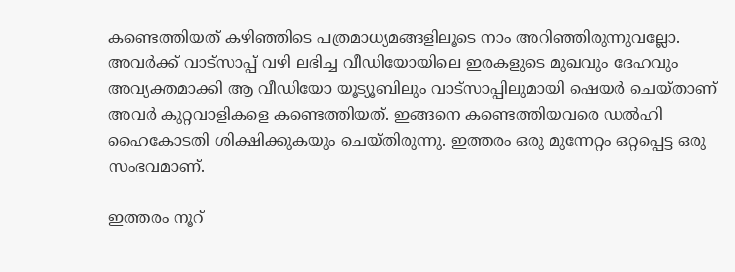കണ്ടെത്തിയത് കഴിഞ്ഞിടെ പത്രമാധ്യമങ്ങളിലൂടെ നാം അറിഞ്ഞിരുന്നുവല്ലോ. അവര്‍ക്ക് വാട്സാപ്പ് വഴി ലഭിച്ച വീഡിയോയിലെ ഇരകളുടെ മുഖവും ദേഹവും അവ്യക്തമാക്കി ആ വീഡിയോ യൂട്യൂബിലും വാട്സാപ്പിലുമായി ഷെയര്‍ ചെയ്താണ് അവര്‍ കുറ്റവാളികളെ കണ്ടെത്തിയത്. ഇങ്ങനെ കണ്ടെത്തിയവരെ ഡല്‍ഹി ഹൈകോടതി ശിക്ഷിക്കുകയും ചെയ്തിരുന്നു. ഇത്തരം ഒരു മുന്നേറ്റം ഒറ്റപ്പെട്ട ഒരു സംഭവമാണ്.

ഇത്തരം നൂറ്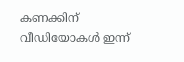കണക്കിന് വീഡിയോകള്‍ ഇന്ന്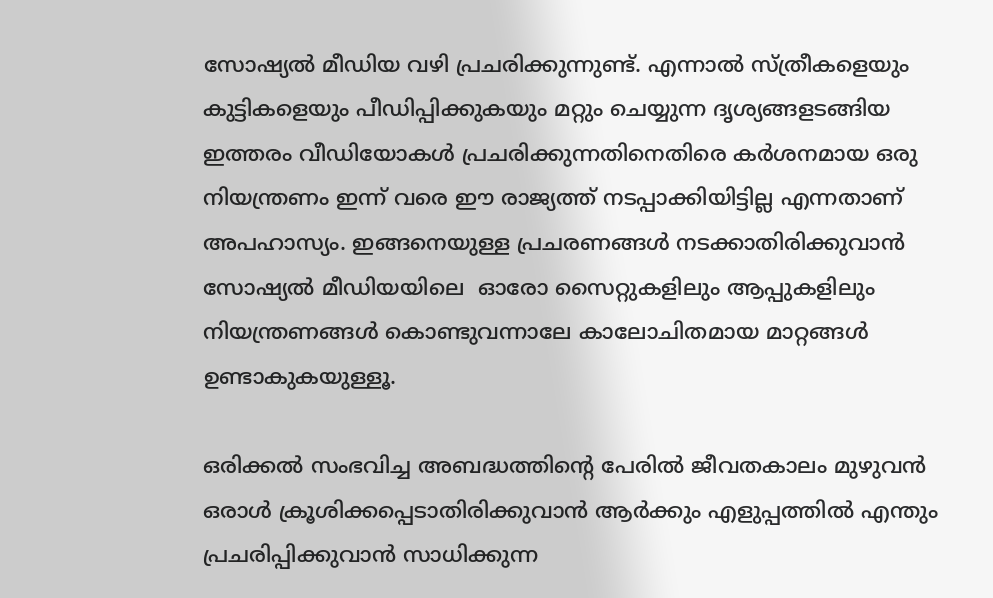സോഷ്യല്‍ മീഡിയ വഴി പ്രചരിക്കുന്നുണ്ട്. എന്നാല്‍ സ്ത്രീകളെയും കുട്ടികളെയും പീഡിപ്പിക്കുകയും മറ്റും ചെയ്യുന്ന ദൃശ്യങ്ങളടങ്ങിയ ഇത്തരം വീഡിയോകള്‍ പ്രചരിക്കുന്നതിനെതിരെ കര്‍ശനമായ ഒരു നിയന്ത്രണം ഇന്ന് വരെ ഈ രാജ്യത്ത് നടപ്പാക്കിയിട്ടില്ല എന്നതാണ് അപഹാസ്യം. ഇങ്ങനെയുള്ള പ്രചരണങ്ങള്‍ നടക്കാതിരിക്കുവാന്‍ സോഷ്യല്‍ മീഡിയയിലെ  ഓരോ സൈറ്റുകളിലും ആപ്പുകളിലും നിയന്ത്രണങ്ങള്‍ കൊണ്ടുവന്നാലേ കാലോചിതമായ മാറ്റങ്ങള്‍ ഉണ്ടാകുകയുള്ളൂ.

ഒരിക്കല്‍ സംഭവിച്ച അബദ്ധത്തിന്‍റെ പേരില്‍ ജീവതകാലം മുഴുവന്‍ ഒരാള്‍ ക്രൂശിക്കപ്പെടാതിരിക്കുവാന്‍ ആര്‍ക്കും എളുപ്പത്തില്‍ എന്തും പ്രചരിപ്പിക്കുവാന്‍ സാധിക്കുന്ന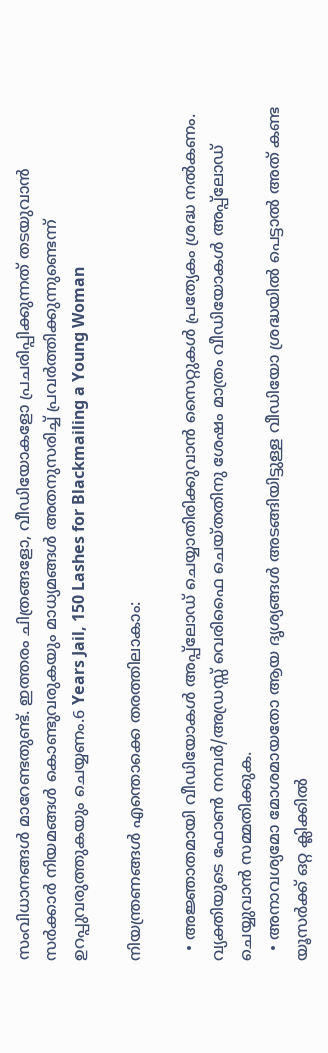സംവിധാനങ്ങള്‍ മാറേണ്ടതുണ്ട്. ഇത്തരം ചിത്രങ്ങളോ, വീഡിയോകളോ പ്രചരിപ്പിക്കുന്നത് തടയുവാന്‍ സര്‍ക്കാര്‍ നിയമങ്ങള്‍ കൊണ്ടുവരുകയും മാധ്യമങ്ങള്‍ അതനുസരിച്ച് പ്രവര്‍ത്തിക്കുന്നുണ്ടെന്ന് ഉറപ്പുവരുത്തുകയും ചെയ്യണം.6 Years Jail, 150 Lashes for Blackmailing a Young Woman

നിയന്ത്രണങ്ങള്‍ എന്തൊക്കെ തരത്തിലാകാം:

  • അജ്ഞാതമായി വീഡിയോകള്‍ അപ്പ്ലോഡ്‌ ചെയ്യാതിരിക്കുവാന്‍ സൈറ്റുകള്‍ പ്രത്യേകം ശ്രദ്ധ നല്‍കണം. വ്യക്തിയുടെ ഫോണ്‍ നമ്പര്‍/അഡ്രസ്സ് വെരിഫൈ ചെയ്തതിനു ശേഷം മാത്രം വീഡിയോകള്‍ അപ്പ്ലോഡ്‌ ചെയ്യുവാന്‍ സമ്മതിക്കുക.
  • അനാവശ്യമോ മോശമായതോ ആയ ദൃശ്യങ്ങള്‍ അടങ്ങിയിട്ടുള്ള വീഡിയോ ശ്രദ്ധയില്‍ പെട്ടാല്‍ അത് കണ്ട യൂസര്‍ക്ക് ഒറ്റ ക്ലിക്കില്‍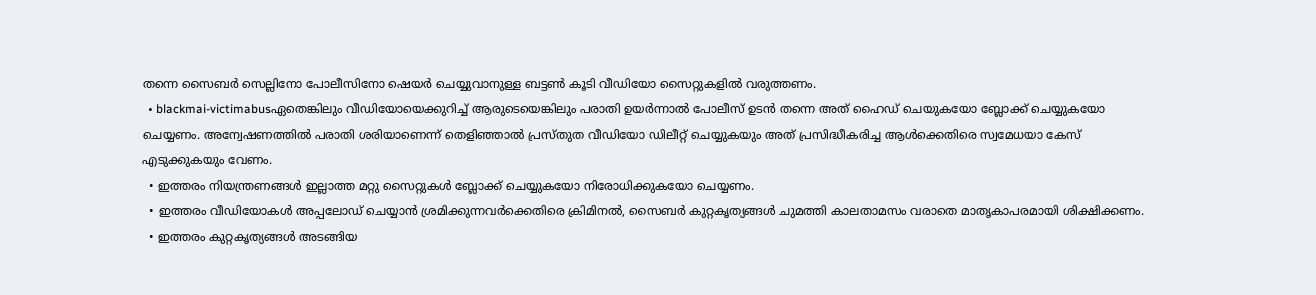തന്നെ സൈബര്‍ സെല്ലിനോ പോലീസിനോ ഷെയര്‍ ചെയ്യുവാനുള്ള ബട്ടണ്‍ കൂടി വീഡിയോ സൈറ്റുകളില്‍ വരുത്തണം.
  • blackmai-victimabusഏതെങ്കിലും വീഡിയോയെക്കുറിച്ച് ആരുടെയെങ്കിലും പരാതി ഉയര്‍ന്നാല്‍ പോലീസ് ഉടന്‍ തന്നെ അത് ഹൈഡ് ചെയുകയോ ബ്ലോക്ക് ചെയ്യുകയോ ചെയ്യണം. അന്വേഷണത്തില്‍ പരാതി ശരിയാണെന്ന് തെളിഞ്ഞാല്‍ പ്രസ്തുത വീഡിയോ ഡിലീറ്റ് ചെയ്യുകയും അത് പ്രസിദ്ധീകരിച്ച ആള്‍ക്കെതിരെ സ്വമേധയാ കേസ് എടുക്കുകയും വേണം.
  • ഇത്തരം നിയന്ത്രണങ്ങള്‍ ഇല്ലാത്ത മറ്റു സൈറ്റുകള്‍ ബ്ലോക്ക് ചെയ്യുകയോ നിരോധിക്കുകയോ ചെയ്യണം.
  • ഇത്തരം വീഡിയോകള്‍ അപ്പലോഡ്‌ ചെയ്യാന്‍ ശ്രമിക്കുന്നവര്‍ക്കെതിരെ ക്രിമിനല്‍, സൈബര്‍ കുറ്റകൃത്യങ്ങള്‍ ചുമത്തി കാലതാമസം വരാതെ മാതൃകാപരമായി ശിക്ഷിക്കണം.
  • ഇത്തരം കുറ്റകൃത്യങ്ങള്‍ അടങ്ങിയ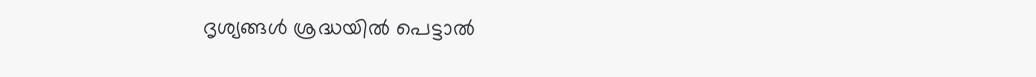ദൃശ്യങ്ങള്‍ ശ്രദ്ധയില്‍ പെട്ടാല്‍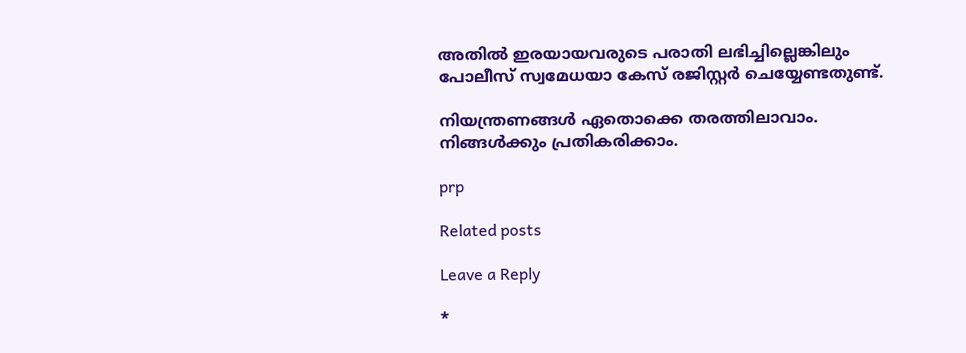അതില്‍ ഇരയായവരുടെ പരാതി ലഭിച്ചില്ലെങ്കിലും പോലീസ് സ്വമേധയാ കേസ് രജിസ്റ്റര്‍ ചെയ്യേണ്ടതുണ്ട്.

നിയന്ത്രണങ്ങള്‍ ഏതൊക്കെ തരത്തിലാവാം. നിങ്ങള്‍ക്കും പ്രതികരിക്കാം.

prp

Related posts

Leave a Reply

*